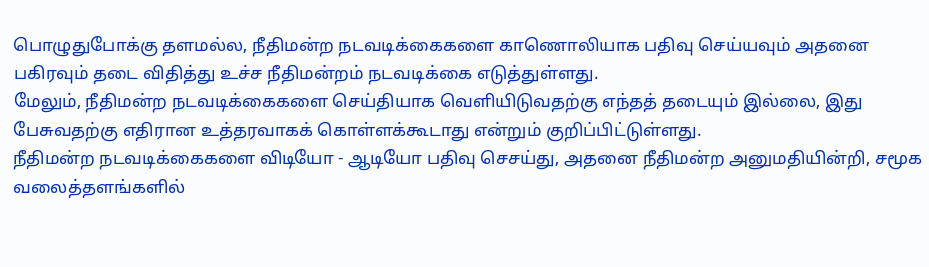பொழுதுபோக்கு தளமல்ல, நீதிமன்ற நடவடிக்கைகளை காணொலியாக பதிவு செய்யவும் அதனை பகிரவும் தடை விதித்து உச்ச நீதிமன்றம் நடவடிக்கை எடுத்துள்ளது.
மேலும், நீதிமன்ற நடவடிக்கைகளை செய்தியாக வெளியிடுவதற்கு எந்தத் தடையும் இல்லை, இது பேசுவதற்கு எதிரான உத்தரவாகக் கொள்ளக்கூடாது என்றும் குறிப்பிட்டுள்ளது.
நீதிமன்ற நடவடிக்கைகளை விடியோ - ஆடியோ பதிவு செசய்து, அதனை நீதிமன்ற அனுமதியின்றி, சமூக வலைத்தளங்களில்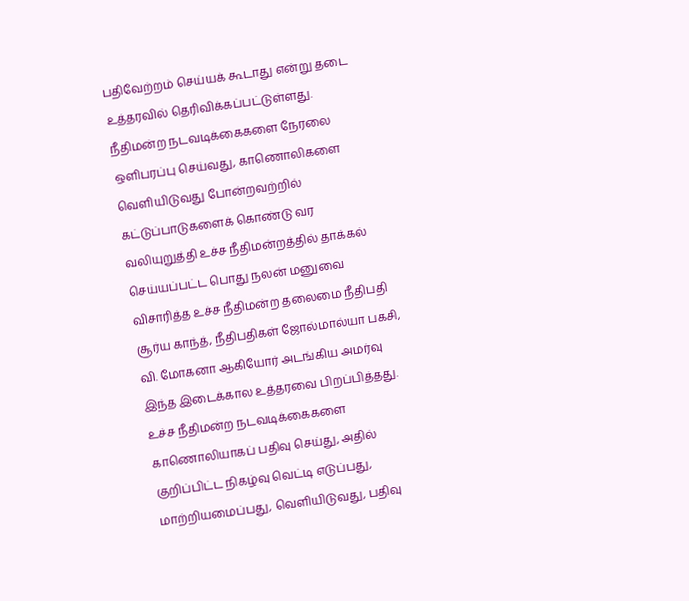பதிவேற்றம் செய்யக் கூடாது என்று தடை உத்தரவில் தெரிவிக்கப்பட்டுள்ளது.
நீதிமன்ற நடவடிக்கைகளை நேரலை ஒளிபரப்பு செய்வது, காணொலிகளை வெளியிடுவது போன்றவற்றில் கட்டுப்பாடுகளைக் கொண்டு வர வலியுறுத்தி உச்ச நீதிமன்றத்தில் தாக்கல் செய்யப்பட்ட பொது நலன் மனுவை விசாரித்த உச்ச நீதிமன்ற தலைமை நீதிபதி சூர்ய காந்த், நீதிபதிகள் ஜோல்மால்யா பகசி, வி. மோகனா ஆகியோர் அடங்கிய அமர்வு இந்த இடைக்கால உத்தரவை பிறப்பித்தது.
உச்ச நீதிமன்ற நடவடிக்கைகளை காணொலியாகப் பதிவு செய்து, அதில் குறிப்பிட்ட நிகழ்வு வெட்டி எடுப்பது, மாற்றியமைப்பது, வெளியிடுவது, பதிவு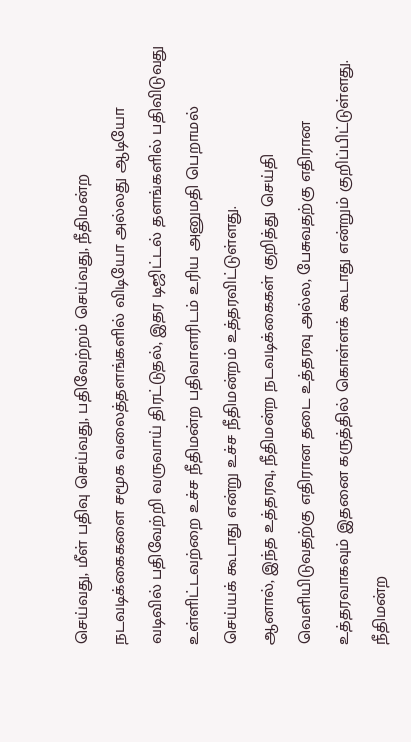செய்வது, மீள் பதிவு செய்வது, பதிவேற்றம் செய்வது, நீதிமன்ற நடவடிக்கைகளை சமூக வலைத்தளங்களில் விடியோ அல்லது ஆடியோ வடிவில் பதிவேற்றி வருவாய் திரட்டுதல், இதர டிஜிட்டல் தளங்களில் பதிவிடுவது உள்ளிட்டவற்றை உச்ச நீதிமன்ற பதிவாளரிடம் உரிய அனுமதி பெறாமல் செய்யக் கூடாது என்று உச்ச நீதிமன்றம் உத்தரவிட்டுள்ளது.
ஆனால், இந்த உத்தரவு, நீதிமன்ற நடவடிக்கைகள் குறித்து செய்தி வெளியிடுவதற்கு எதிரான தடை உத்தரவு அல்ல, பேசுவதற்கு எதிரான உத்தரவாகவும் இதனை கருத்தில் கொள்ளக் கூடாது என்றும் குறிப்பிட்டுள்ளது.
நீதிமன்ற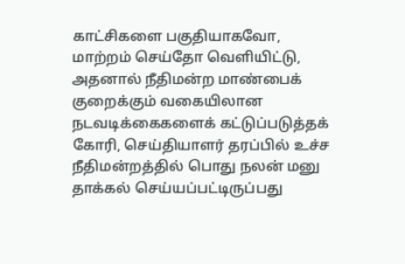காட்சிகளை பகுதியாகவோ, மாற்றம் செய்தோ வெளியிட்டு, அதனால் நீதிமன்ற மாண்பைக் குறைக்கும் வகையிலான நடவடிக்கைகளைக் கட்டுப்படுத்தக் கோரி, செய்தியாளர் தரப்பில் உச்ச நீதிமன்றத்தில் பொது நலன் மனு தாக்கல் செய்யப்பட்டிருப்பது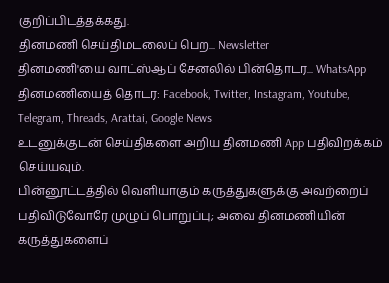குறிப்பிடத்தக்கது.
தினமணி செய்திமடலைப் பெற... Newsletter
தினமணி'யை வாட்ஸ்ஆப் சேனலில் பின்தொடர... WhatsApp
தினமணியைத் தொடர: Facebook, Twitter, Instagram, Youtube, Telegram, Threads, Arattai, Google News
உடனுக்குடன் செய்திகளை அறிய தினமணி App பதிவிறக்கம் செய்யவும்.
பின்னூட்டத்தில் வெளியாகும் கருத்துகளுக்கு அவற்றைப் பதிவிடுவோரே முழுப் பொறுப்பு; அவை தினமணியின் கருத்துகளைப்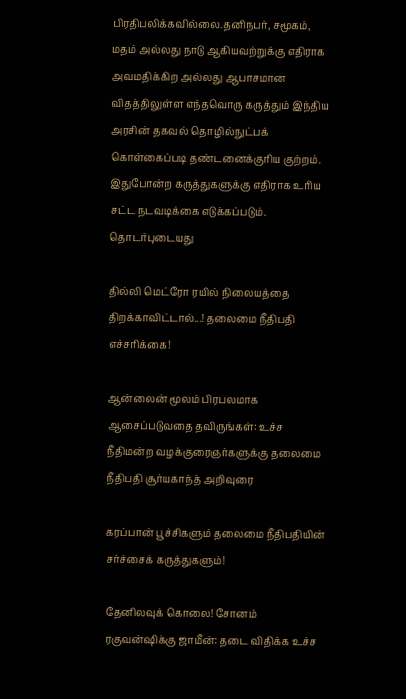பிரதிபலிக்கவில்லை.தனிநபர், சமூகம், மதம் அல்லது நாடு ஆகியவற்றுக்கு எதிராக அவமதிக்கிற அல்லது ஆபாசமான விதத்திலுள்ள எந்தவொரு கருத்தும் இந்திய அரசின் தகவல் தொழில்நுட்பக் கொள்கைப்படி தண்டனைக்குரிய குற்றம். இதுபோன்ற கருத்துகளுக்கு எதிராக உரிய சட்ட நடவடிக்கை எடுக்கப்படும்.
தொடர்புடையது

தில்லி மெட்ரோ ரயில் நிலையத்தை திறக்காவிட்டால்...! தலைமை நீதிபதி எச்சரிக்கை!

ஆன்லைன் மூலம் பிரபலமாக ஆசைப்படுவதை தவிருங்கள்: உச்ச நீதிமன்ற வழக்குரைஞர்களுக்கு தலைமை நீதிபதி சூர்யகாந்த் அறிவுரை

கரப்பான் பூச்சிகளும் தலைமை நீதிபதியின் சர்ச்சைக் கருத்துகளும்!

தேனிலவுக் கொலை! சோனம் ரகுவன்ஷிக்கு ஜாமீன்: தடை விதிக்க உச்ச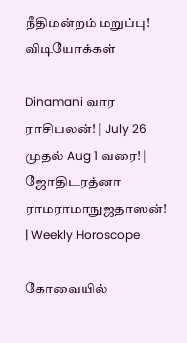நீதிமன்றம் மறுப்பு!
விடியோக்கள்

Dinamani வார ராசிபலன்! | July 26 முதல் Aug 1 வரை! | ஜோதிடரத்னா ராமராமாநுஜதாஸன்! | Weekly Horoscope

கோவையில்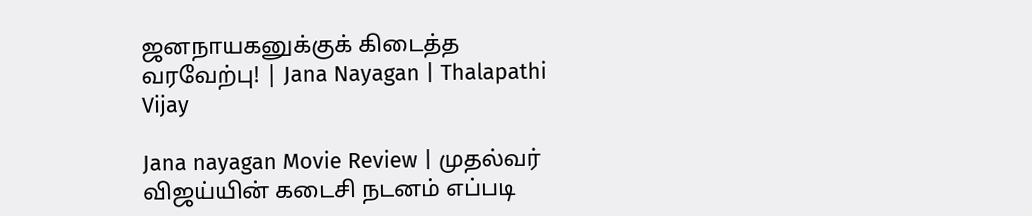ஜனநாயகனுக்குக் கிடைத்த வரவேற்பு! | Jana Nayagan | Thalapathi Vijay

Jana nayagan Movie Review | முதல்வர் விஜய்யின் கடைசி நடனம் எப்படி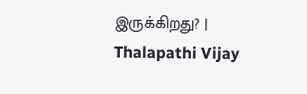இருக்கிறது? | Thalapathi Vijay